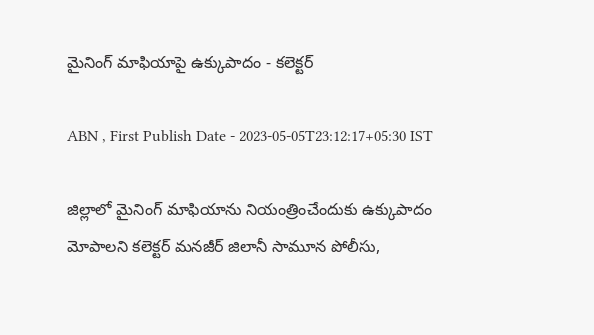మైనింగ్‌ మాఫియాపై ఉక్కుపాదం - కలెక్టర్‌

ABN , First Publish Date - 2023-05-05T23:12:17+05:30 IST

జిల్లాలో మైనింగ్‌ మాఫియాను నియంత్రించేందుకు ఉక్కుపాదం మోపాలని కలెక్టర్‌ మనజీర్‌ జిలానీ సామూన పోలీసు,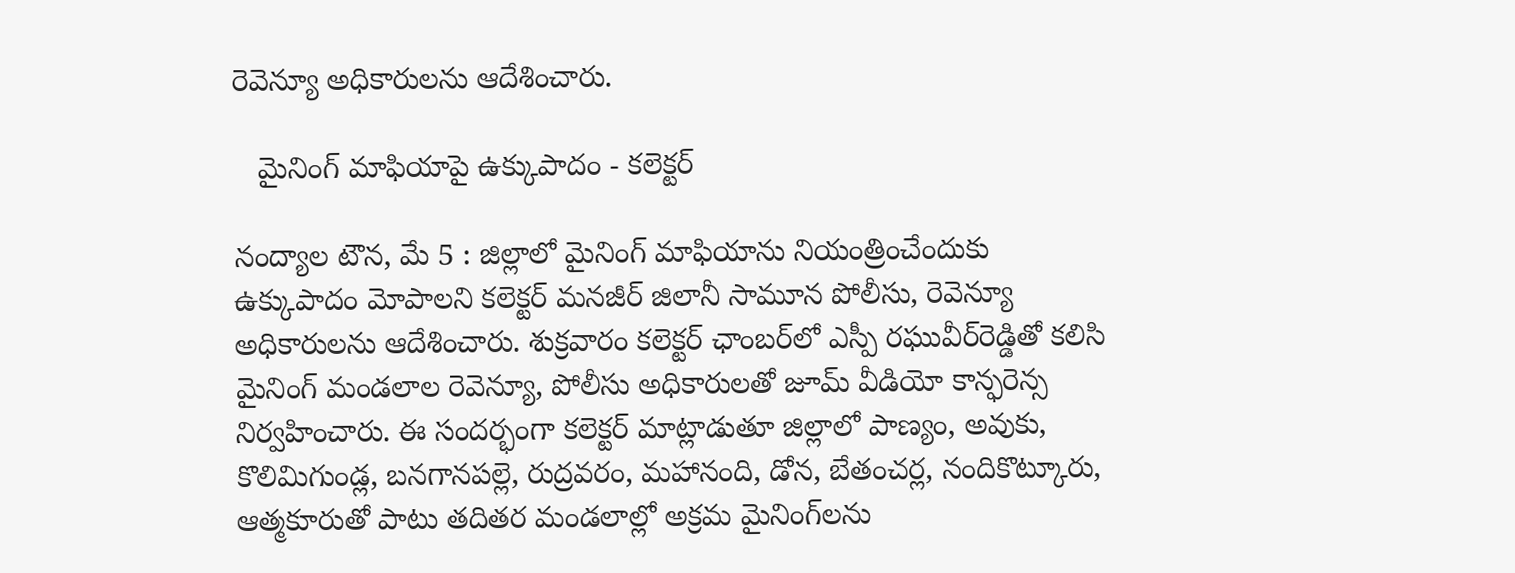రెవెన్యూ అధికారులను ఆదేశించారు.

   మైనింగ్‌ మాఫియాపై ఉక్కుపాదం - కలెక్టర్‌

నంద్యాల టౌన, మే 5 : జిల్లాలో మైనింగ్‌ మాఫియాను నియంత్రించేందుకు ఉక్కుపాదం మోపాలని కలెక్టర్‌ మనజీర్‌ జిలానీ సామూన పోలీసు, రెవెన్యూ అధికారులను ఆదేశించారు. శుక్రవారం కలెక్టర్‌ ఛాంబర్‌లో ఎస్పీ రఘువీర్‌రెడ్డితో కలిసి మైనింగ్‌ మండలాల రెవెన్యూ, పోలీసు అధికారులతో జూమ్‌ వీడియో కాన్ఫరెన్స నిర్వహించారు. ఈ సందర్భంగా కలెక్టర్‌ మాట్లాడుతూ జిల్లాలో పాణ్యం, అవుకు, కొలిమిగుండ్ల, బనగానపల్లె, రుద్రవరం, మహానంది, డోన, బేతంచర్ల, నందికొట్కూరు, ఆత్మకూరుతో పాటు తదితర మండలాల్లో అక్రమ మైనింగ్‌లను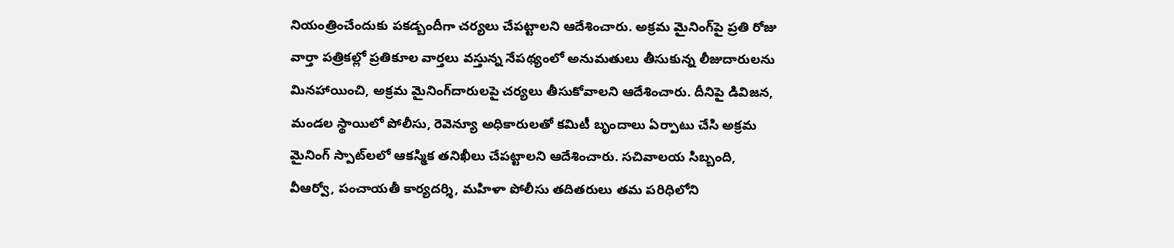నియంత్రించేందుకు పకడ్బందీగా చర్యలు చేపట్టాలని ఆదేశించారు. అక్రమ మైనింగ్‌పై ప్రతి రోజు వార్తా పత్రికల్లో ప్రతికూల వార్తలు వస్తున్న నేపథ్యంలో అనుమతులు తీసుకున్న లీజుదారులను మినహాయించి, అక్రమ మైనింగ్‌దారులపై చర్యలు తీసుకోవాలని ఆదేశించారు. దీనిపై డివిజన, మండల స్థాయిలో పోలీసు, రెవెన్యూ అధికారులతో కమిటీ బృందాలు ఏర్పాటు చేసి అక్రమ మైనింగ్‌ స్పాట్‌లలో ఆకస్మిక తనిఖీలు చేపట్టాలని ఆదేశించారు. సచివాలయ సిబ్బంది, వీఆర్వో, పంచాయతీ కార్యదర్శి, మహిళా పోలీసు తదితరులు తమ పరిధిలోని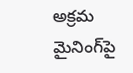అక్రమ మైనింగ్‌పై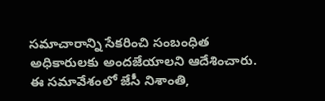సమాచారాన్ని సేకరించి సంబంధిత అధికారులకు అందజేయాలని ఆదేశించారు. ఈ సమావేశంలో జేసీ నిశాంతి,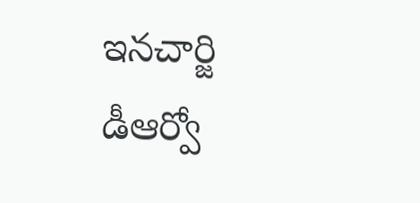ఇనచార్జి డీఆర్వో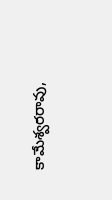కామేశ్వరరావు,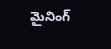మైనింగ్‌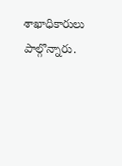శాఖాధికారులు పాల్గొన్నారు.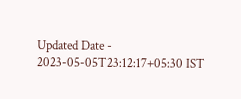Updated Date - 2023-05-05T23:12:17+05:30 IST